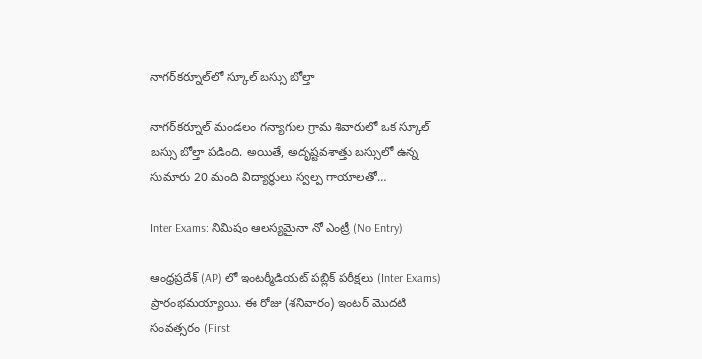నాగర్‌కర్నూల్‌లో స్కూల్ బస్సు బోల్తా

నాగర్‌కర్నూల్ మండలం గన్యాగుల గ్రామ శివారులో ఒక స్కూల్ బస్సు బోల్తా పడింది. అయితే, అదృష్టవశాత్తు బస్సులో ఉన్న సుమారు 20 మంది విద్యార్థులు స్వల్ప గాయాలతో…

Inter Exams: నిమిషం ఆలస్యమైనా నో ఎంట్రీ (No Entry)

ఆంధ్రప్రదేశ్ (AP) లో ఇంటర్మీడియట్ పబ్లిక్ పరీక్షలు (Inter Exams) ప్రారంభమయ్యాయి. ఈ రోజు (శనివారం) ఇంటర్ మొదటి సంవత్సరం (First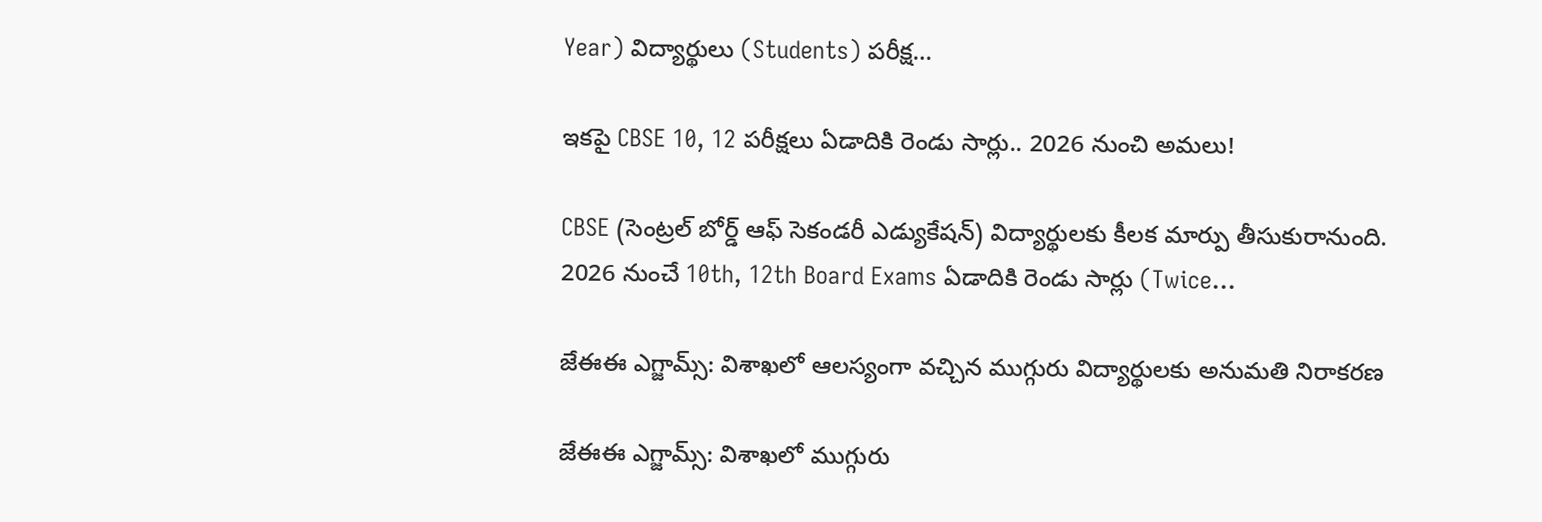Year) విద్యార్థులు (Students) పరీక్ష…

ఇకపై CBSE 10, 12 పరీక్షలు ఏడాదికి రెండు సార్లు.. 2026 నుంచి అమలు!

CBSE (సెంట్రల్‌ బోర్డ్‌ ఆఫ్‌ సెకండరీ ఎడ్యుకేషన్‌) విద్యార్థులకు కీలక మార్పు తీసుకురానుంది. 2026 నుంచే 10th, 12th Board Exams ఏడాదికి రెండు సార్లు (Twice…

జేఈఈ ఎగ్జామ్స్: విశాఖలో ఆలస్యంగా వచ్చిన ముగ్గురు విద్యార్థులకు అనుమతి నిరాకరణ

జేఈఈ ఎగ్జామ్స్: విశాఖలో ముగ్గురు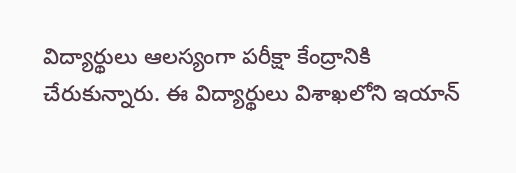విద్యార్థులు ఆలస్యంగా పరీక్షా కేంద్రానికి చేరుకున్నారు. ఈ విద్యార్థులు విశాఖలోని ఇయాన్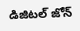డిజిటల్ జోన్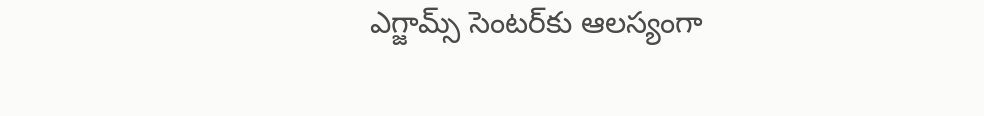ఎగ్జామ్స్ సెంటర్‌కు ఆలస్యంగా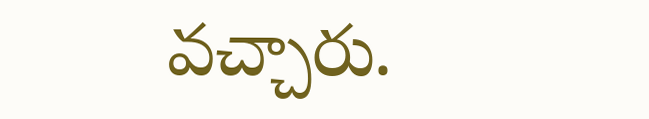వచ్చారు.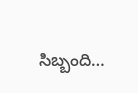సిబ్బంది…